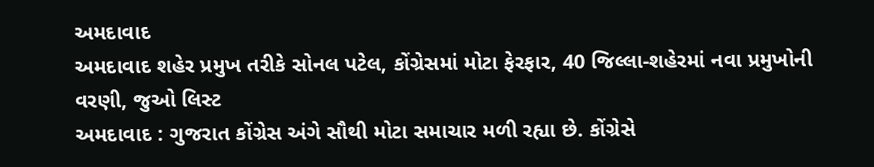અમદાવાદ
અમદાવાદ શહેર પ્રમુખ તરીકે સોનલ પટેલ, કોંગ્રેસમાં મોટા ફેરફાર, 40 જિલ્લા-શહેરમાં નવા પ્રમુખોની વરણી, જુઓ લિસ્ટ
અમદાવાદ : ગુજરાત કોંગ્રેસ અંગે સૌથી મોટા સમાચાર મળી રહ્યા છે. કોંગ્રેસે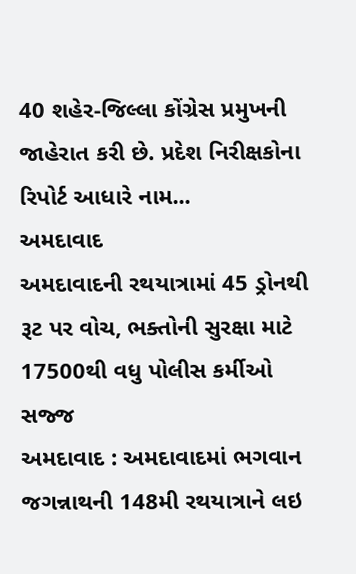40 શહેર-જિલ્લા કોંગ્રેસ પ્રમુખની જાહેરાત કરી છે. પ્રદેશ નિરીક્ષકોના રિપોર્ટ આધારે નામ...
અમદાવાદ
અમદાવાદની રથયાત્રામાં 45 ડ્રોનથી રૂટ પર વોચ, ભક્તોની સુરક્ષા માટે 17500થી વધુ પોલીસ કર્મીઓ સજ્જ
અમદાવાદ : અમદાવાદમાં ભગવાન જગન્નાથની 148મી રથયાત્રાને લઇ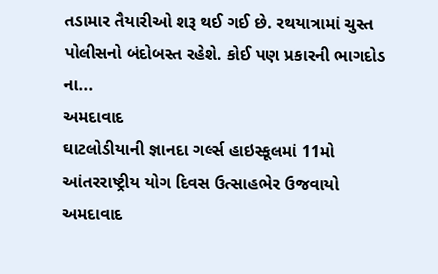તડામાર તૈયારીઓ શરૂ થઈ ગઈ છે. રથયાત્રામાં ચુસ્ત પોલીસનો બંદોબસ્ત રહેશે. કોઈ પણ પ્રકારની ભાગદોડ ના...
અમદાવાદ
ઘાટલોડીયાની જ્ઞાનદા ગર્લ્સ હાઇસ્કૂલમાં 11મો આંતરરાષ્ટ્રીય યોગ દિવસ ઉત્સાહભેર ઉજવાયો
અમદાવાદ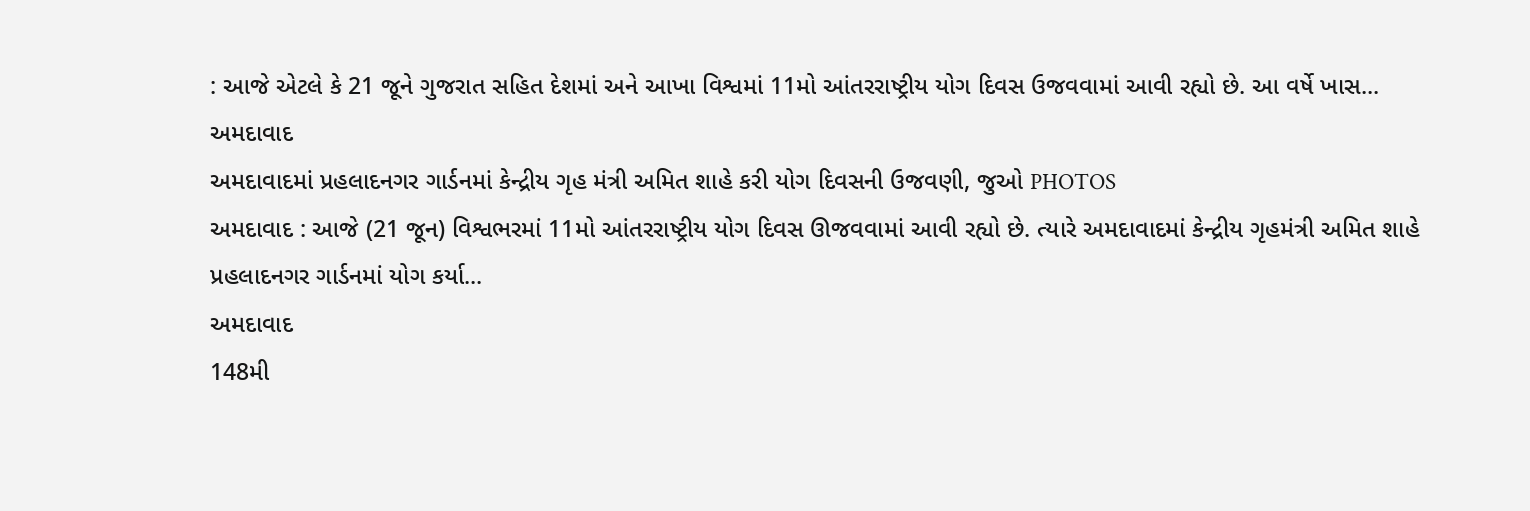: આજે એટલે કે 21 જૂને ગુજરાત સહિત દેશમાં અને આખા વિશ્વમાં 11મો આંતરરાષ્ટ્રીય યોગ દિવસ ઉજવવામાં આવી રહ્યો છે. આ વર્ષે ખાસ...
અમદાવાદ
અમદાવાદમાં પ્રહલાદનગર ગાર્ડનમાં કેન્દ્રીય ગૃહ મંત્રી અમિત શાહે કરી યોગ દિવસની ઉજવણી, જુઓ PHOTOS
અમદાવાદ : આજે (21 જૂન) વિશ્વભરમાં 11મો આંતરરાષ્ટ્રીય યોગ દિવસ ઊજવવામાં આવી રહ્યો છે. ત્યારે અમદાવાદમાં કેન્દ્રીય ગૃહમંત્રી અમિત શાહે પ્રહલાદનગર ગાર્ડનમાં યોગ કર્યા...
અમદાવાદ
148મી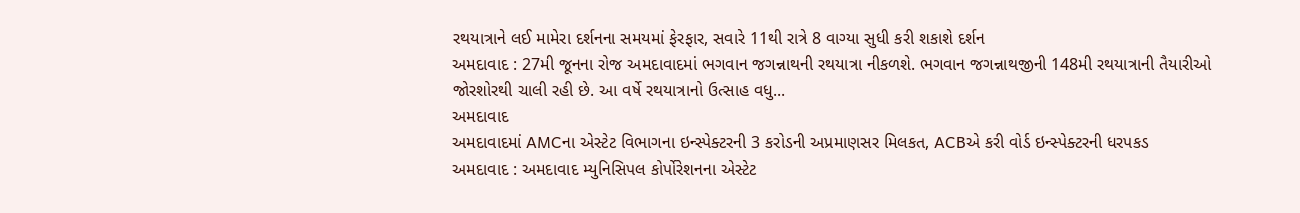રથયાત્રાને લઈ મામેરા દર્શનના સમયમાં ફેરફાર, સવારે 11થી રાત્રે 8 વાગ્યા સુધી કરી શકાશે દર્શન
અમદાવાદ : 27મી જૂનના રોજ અમદાવાદમાં ભગવાન જગન્નાથની રથયાત્રા નીકળશે. ભગવાન જગન્નાથજીની 148મી રથયાત્રાની તૈયારીઓ જોરશોરથી ચાલી રહી છે. આ વર્ષે રથયાત્રાનો ઉત્સાહ વધુ...
અમદાવાદ
અમદાવાદમાં AMCના એસ્ટેટ વિભાગના ઇન્સ્પેક્ટરની 3 કરોડની અપ્રમાણસર મિલકત, ACBએ કરી વોર્ડ ઇન્સ્પેક્ટરની ધરપકડ
અમદાવાદ : અમદાવાદ મ્યુનિસિપલ કોર્પોરેશનના એસ્ટેટ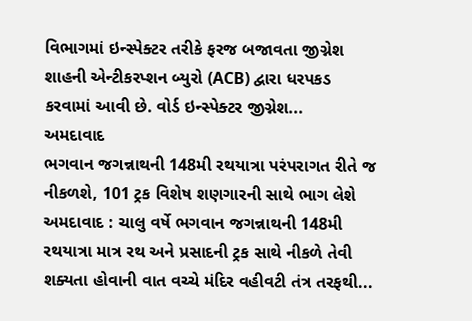વિભાગમાં ઇન્સ્પેક્ટર તરીકે ફરજ બજાવતા જીગ્નેશ શાહની એન્ટીકરપ્શન બ્યુરો (ACB) દ્વારા ધરપકડ કરવામાં આવી છે. વોર્ડ ઇન્સ્પેક્ટર જીગ્નેશ...
અમદાવાદ
ભગવાન જગન્નાથની 148મી રથયાત્રા પરંપરાગત રીતે જ નીકળશે, 101 ટ્રક વિશેષ શણગારની સાથે ભાગ લેશે
અમદાવાદ : ચાલુ વર્ષે ભગવાન જગન્નાથની 148મી રથયાત્રા માત્ર રથ અને પ્રસાદની ટ્રક સાથે નીકળે તેવી શક્યતા હોવાની વાત વચ્ચે મંદિર વહીવટી તંત્ર તરફથી...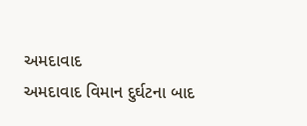અમદાવાદ
અમદાવાદ વિમાન દુર્ઘટના બાદ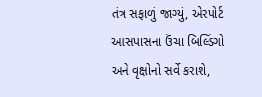તંત્ર સફાળું જાગ્યું, એરપોર્ટ આસપાસના ઉંચા બિલ્ડિંગો અને વૃક્ષોનો સર્વે કરાશે,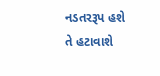નડતરરૂપ હશે તે હટાવાશે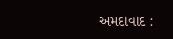અમદાવાદ :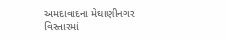અમદાવાદના મેઘાણીનગર વિસ્તારમાં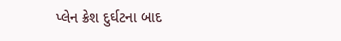પ્લેન ક્રેશ દુર્ઘટના બાદ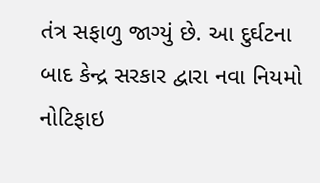તંત્ર સફાળુ જાગ્યું છે. આ દુર્ઘટના બાદ કેન્દ્ર સરકાર દ્વારા નવા નિયમો નોટિફાઇ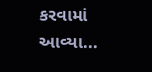કરવામાં આવ્યા...